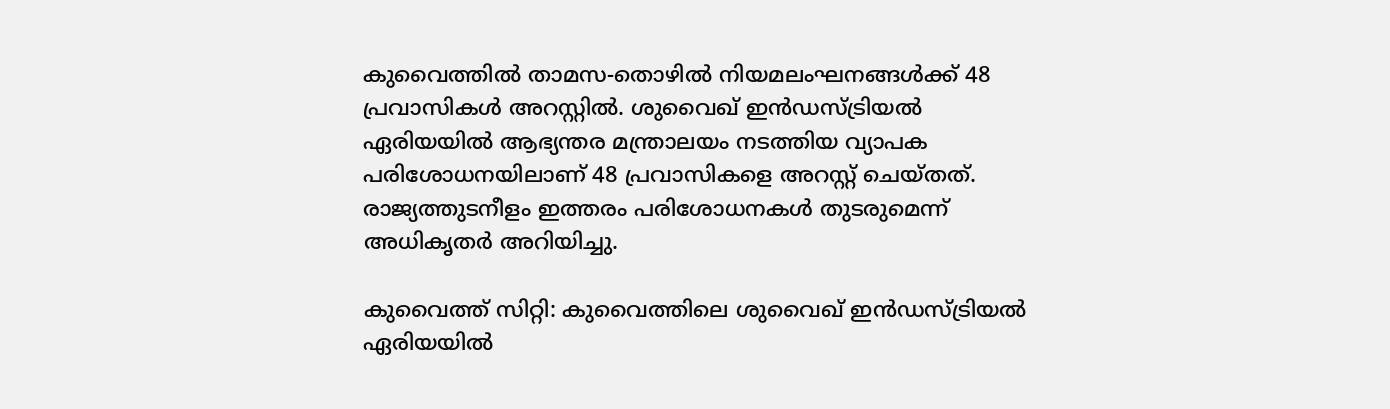കുവൈത്തിൽ താമസ-തൊഴിൽ നിയമലംഘനങ്ങൾക്ക് 48 പ്രവാസികൾ അറസ്റ്റിൽ. ശുവൈഖ് ഇൻഡസ്ട്രിയൽ ഏരിയയിൽ ആഭ്യന്തര മന്ത്രാലയം നടത്തിയ വ്യാപക പരിശോധനയിലാണ് 48 പ്രവാസികളെ അറസ്റ്റ് ചെയ്തത്. രാജ്യത്തുടനീളം ഇത്തരം പരിശോധനകൾ തുടരുമെന്ന് അധികൃതർ അറിയിച്ചു.

കുവൈത്ത് സിറ്റി: കുവൈത്തിലെ ശുവൈഖ് ഇൻഡസ്ട്രിയൽ ഏരിയയിൽ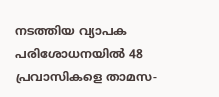നടത്തിയ വ്യാപക പരിശോധനയിൽ 48 പ്രവാസികളെ താമസ-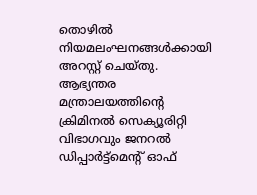തൊഴിൽ നിയമലംഘനങ്ങൾക്കായി അറസ്റ്റ് ചെയ്തു. ആഭ്യന്തര മന്ത്രാലയത്തിന്‍റെ ക്രിമിനൽ സെക്യൂരിറ്റി വിഭാഗവും ജനറൽ ഡിപ്പാർട്ട്‌മെന്റ് ഓഫ്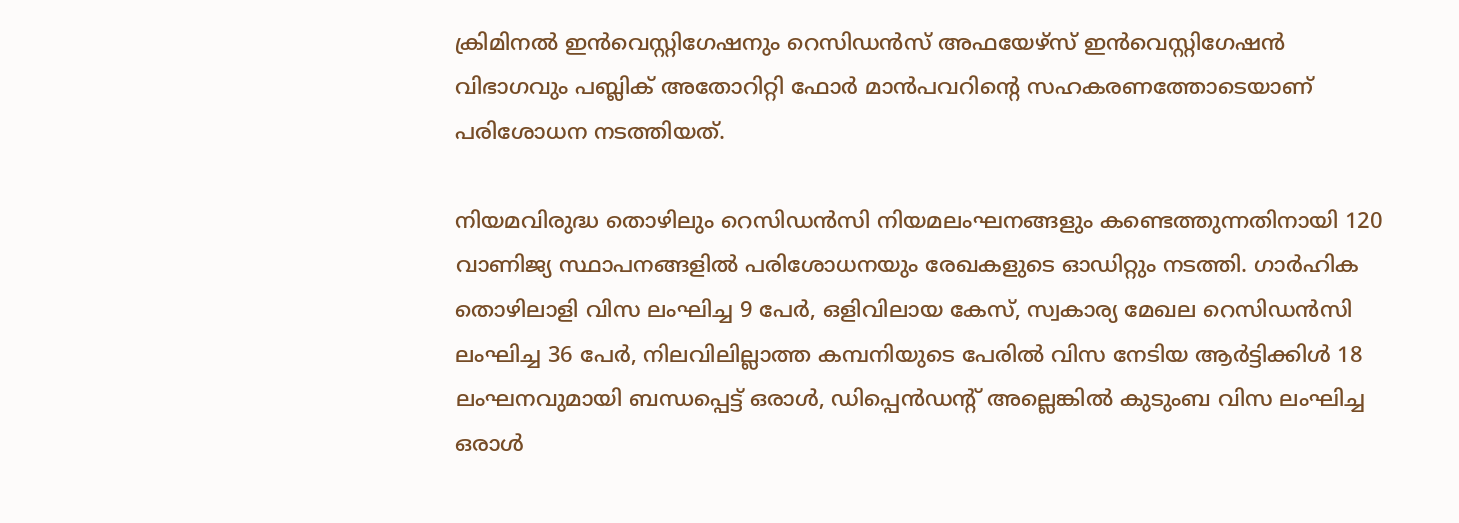ക്രിമിനൽ ഇൻവെസ്റ്റിഗേഷനും റെസിഡൻസ് അഫയേഴ്സ് ഇൻവെസ്റ്റിഗേഷൻ വിഭാഗവും പബ്ലിക് അതോറിറ്റി ഫോർ മാൻപവറിന്റെ സഹകരണത്തോടെയാണ് പരിശോധന നടത്തിയത്.

നിയമവിരുദ്ധ തൊഴിലും റെസിഡൻസി നിയമലംഘനങ്ങളും കണ്ടെത്തുന്നതിനായി 120 വാണിജ്യ സ്ഥാപനങ്ങളിൽ പരിശോധനയും രേഖകളുടെ ഓഡിറ്റും നടത്തി. ഗാർഹിക തൊഴിലാളി വിസ ലംഘിച്ച 9 പേർ, ഒളിവിലായ കേസ്, സ്വകാര്യ മേഖല റെസിഡൻസി ലംഘിച്ച 36 പേർ, നിലവിലില്ലാത്ത കമ്പനിയുടെ പേരിൽ വിസ നേടിയ ആർട്ടിക്കിൾ 18 ലംഘനവുമായി ബന്ധപ്പെട്ട് ഒരാൾ, ഡിപ്പെൻഡന്റ് അല്ലെങ്കിൽ കുടുംബ വിസ ലംഘിച്ച ഒരാൾ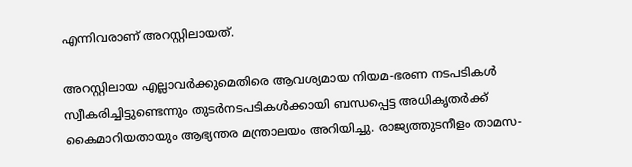എന്നിവരാണ് അറസ്റ്റിലായത്.

അറസ്റ്റിലായ എല്ലാവർക്കുമെതിരെ ആവശ്യമായ നിയമ-ഭരണ നടപടികൾ സ്വീകരിച്ചിട്ടുണ്ടെന്നും തുടർനടപടികൾക്കായി ബന്ധപ്പെട്ട അധികൃതർക്ക് കൈമാറിയതായും ആഭ്യന്തര മന്ത്രാലയം അറിയിച്ചു. രാജ്യത്തുടനീളം താമസ-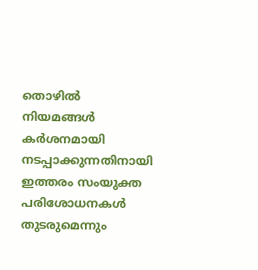തൊഴിൽ നിയമങ്ങൾ കർശനമായി നടപ്പാക്കുന്നതിനായി ഇത്തരം സംയുക്ത പരിശോധനകൾ തുടരുമെന്നും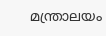മന്ത്രാലയം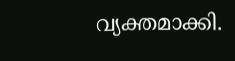വ്യക്തമാക്കി.